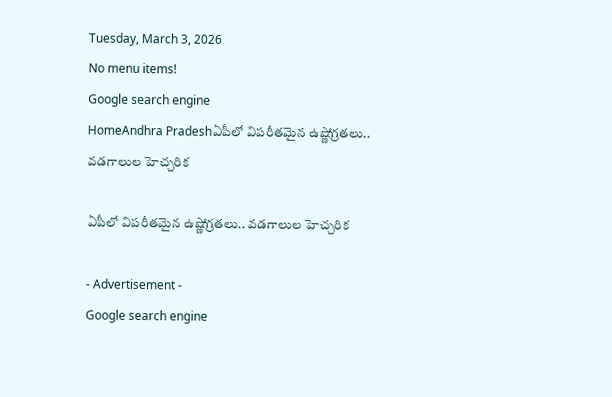Tuesday, March 3, 2026
No menu items!
Google search engine
HomeAndhra Pradeshఏపీలో విపరీతమైన ఉష్ణోగ్రతలు.. వడగాలుల హెచ్చరిక

ఏపీలో విపరీతమైన ఉష్ణోగ్రతలు.. వడగాలుల హెచ్చరిక

- Advertisement -
Google search engine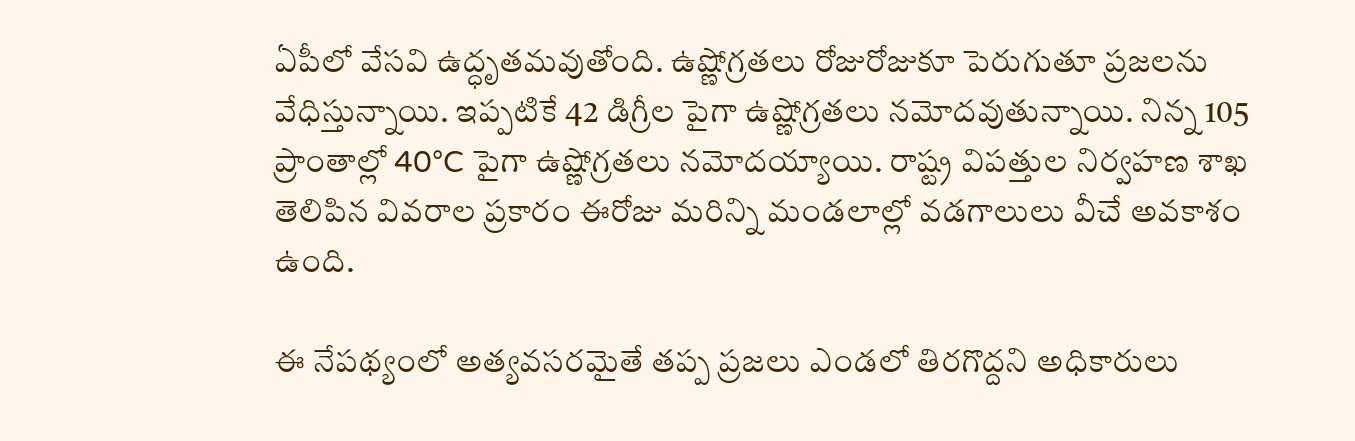ఏపీలో వేసవి ఉద్ధృతమవుతోంది. ఉష్ణోగ్రతలు రోజురోజుకూ పెరుగుతూ ప్రజలను వేధిస్తున్నాయి. ఇప్పటికే 42 డిగ్రీల పైగా ఉష్ణోగ్రతలు నమోదవుతున్నాయి. నిన్న 105 ప్రాంతాల్లో 40°C పైగా ఉష్ణోగ్రతలు నమోదయ్యాయి. రాష్ట్ర విపత్తుల నిర్వహణ శాఖ తెలిపిన వివరాల ప్రకారం ఈరోజు మరిన్ని మండలాల్లో వడగాలులు వీచే అవకాశం ఉంది.

ఈ నేపథ్యంలో అత్యవసరమైతే తప్ప ప్రజలు ఎండలో తిరగొద్దని అధికారులు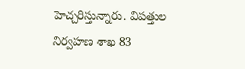హెచ్చరిస్తున్నారు. విపత్తుల నిర్వహణ శాఖ 83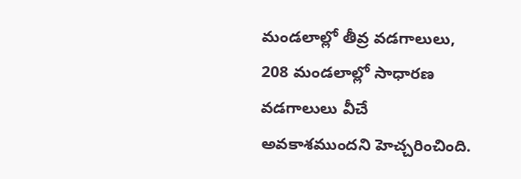మండలాల్లో తీవ్ర వడగాలులు, 208 మండలాల్లో సాధారణ వడగాలులు వీచే అవకాశముందని హెచ్చరించింది.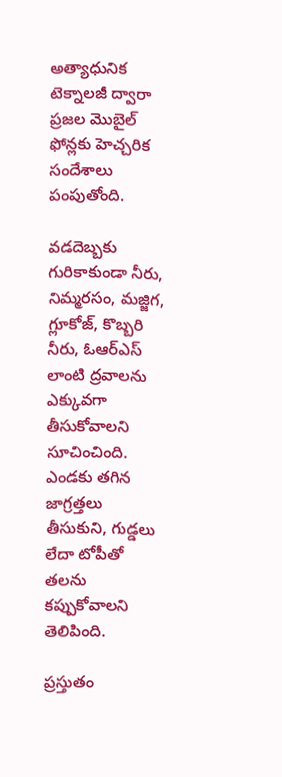అత్యాధునిక టెక్నాలజీ ద్వారా ప్రజల మొబైల్ ఫోన్లకు హెచ్చరిక సందేశాలు పంపుతోంది.

వడదెబ్బకు గురికాకుండా నీరు, నిమ్మరసం, మజ్జిగ, గ్లూకోజ్, కొబ్బరి నీరు, ఓఆర్ఎస్ లాంటి ద్రవాలను ఎక్కువగా తీసుకోవాలని సూచించింది. ఎండకు తగిన జాగ్రత్తలు తీసుకుని, గుడ్డలు లేదా టోపీతో తలను కప్పుకోవాలని తెలిపింది.

ప్రస్తుతం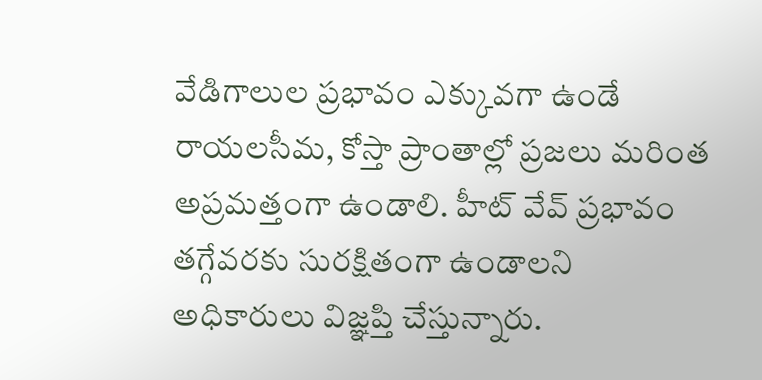వేడిగాలుల ప్రభావం ఎక్కువగా ఉండే రాయలసీమ, కోస్తా ప్రాంతాల్లో ప్రజలు మరింత అప్రమత్తంగా ఉండాలి. హీట్ వేవ్ ప్రభావం తగ్గేవరకు సురక్షితంగా ఉండాలని అధికారులు విజ్ఞప్తి చేస్తున్నారు.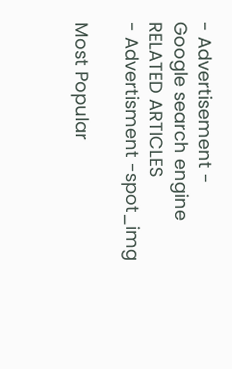- Advertisement -
Google search engine
RELATED ARTICLES
- Advertisment -spot_img

Most Popular